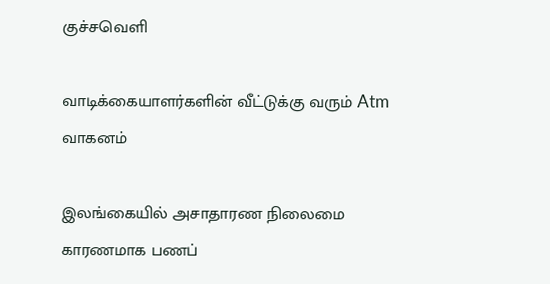குச்சவெளி

வாடிக்கையாளர்களின் வீட்டுக்கு வரும் Atm வாகனம்

இலங்கையில் அசாதாரண நிலைமை காரணமாக பணப்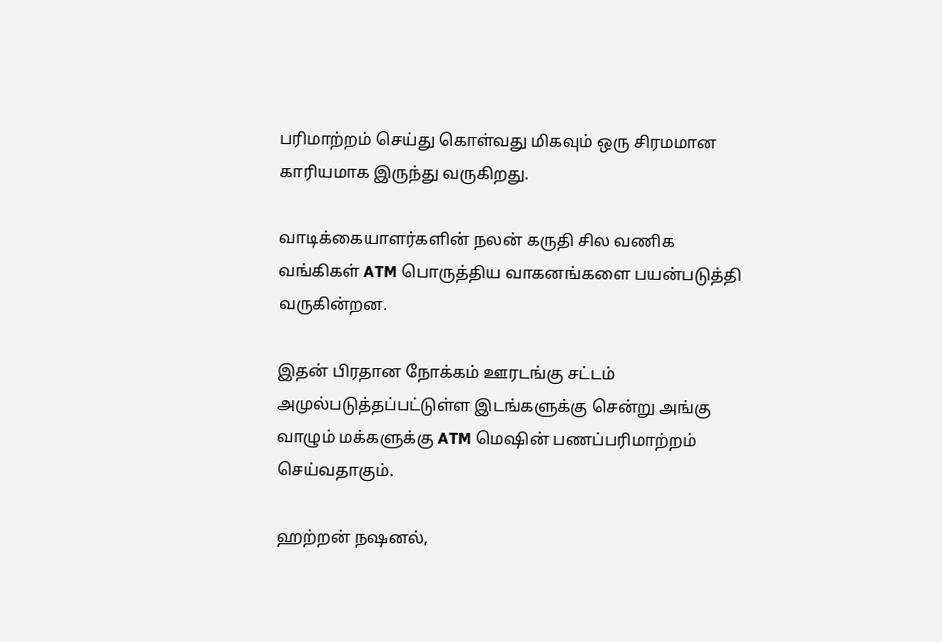பரிமாற்றம் செய்து கொள்வது மிகவும் ஒரு சிரமமான காரியமாக இருந்து வருகிறது.

வாடிக்கையாளர்களின் நலன் கருதி சில வணிக வங்கிகள் ATM பொருத்திய வாகனங்களை பயன்படுத்தி வருகின்றன.

இதன் பிரதான நோக்கம் ஊரடங்கு சட்டம் அமுல்படுத்தப்பட்டுள்ள இடங்களுக்கு சென்று அங்கு வாழும் மக்களுக்கு ATM மெஷின் பணப்பரிமாற்றம் செய்வதாகும்.

ஹற்றன் நஷனல்,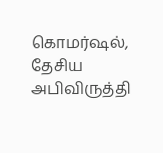கொமர்ஷல், தேசிய அபிவிருத்தி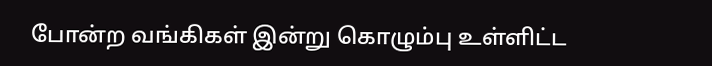போன்ற வங்கிகள் இன்று கொழும்பு உள்ளிட்ட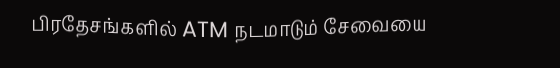பிரதேசங்களில் ATM நடமாடும் சேவையை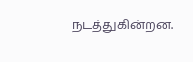நடத்துகின்றன.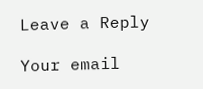Leave a Reply

Your email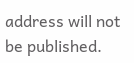address will not be published.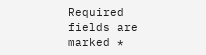Required fields are marked *